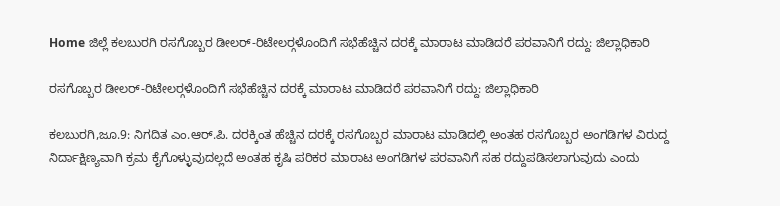Home ಜಿಲ್ಲೆ ಕಲಬುರಗಿ ರಸಗೊಬ್ಬರ ಡೀಲರ್-ರಿಟೇಲರ್‍ಗಳೊಂದಿಗೆ ಸಭೆಹೆಚ್ಚಿನ ದರಕ್ಕೆ ಮಾರಾಟ ಮಾಡಿದರೆ ಪರವಾನಿಗೆ ರದ್ದು: ಜಿಲ್ಲಾಧಿಕಾರಿ

ರಸಗೊಬ್ಬರ ಡೀಲರ್-ರಿಟೇಲರ್‍ಗಳೊಂದಿಗೆ ಸಭೆಹೆಚ್ಚಿನ ದರಕ್ಕೆ ಮಾರಾಟ ಮಾಡಿದರೆ ಪರವಾನಿಗೆ ರದ್ದು: ಜಿಲ್ಲಾಧಿಕಾರಿ

ಕಲಬುರಗಿ,ಜೂ.9: ನಿಗದಿತ ಎಂ.ಆರ್.ಪಿ. ದರಕ್ಕಿಂತ ಹೆಚ್ಚಿನ ದರಕ್ಕೆ ರಸಗೊಬ್ಬರ ಮಾರಾಟ ಮಾಡಿದಲ್ಲಿ ಅಂತಹ ರಸಗೊಬ್ಬರ ಅಂಗಡಿಗಳ ವಿರುದ್ದ ನಿರ್ದಾಕ್ಷಿಣ್ಯವಾಗಿ ಕ್ರಮ ಕೈಗೊಳ್ಳುವುದಲ್ಲದೆ ಅಂತಹ ಕೃಷಿ ಪರಿಕರ ಮಾರಾಟ ಅಂಗಡಿಗಳ ಪರವಾನಿಗೆ ಸಹ ರದ್ದುಪಡಿಸಲಾಗುವುದು ಎಂದು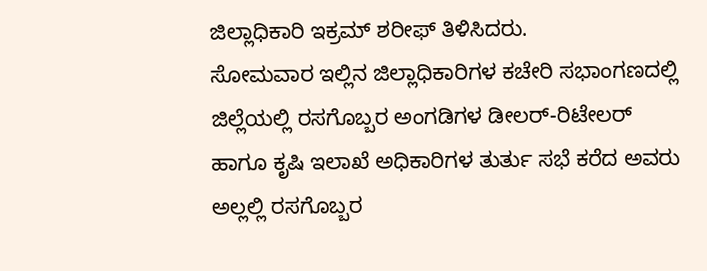ಜಿಲ್ಲಾಧಿಕಾರಿ ಇಕ್ರಮ್ ಶರೀಫ್ ತಿಳಿಸಿದರು.
ಸೋಮವಾರ ಇಲ್ಲಿನ ಜಿಲ್ಲಾಧಿಕಾರಿಗಳ ಕಚೇರಿ ಸಭಾಂಗಣದಲ್ಲಿ ಜಿಲ್ಲೆಯಲ್ಲಿ ರಸಗೊಬ್ಬರ ಅಂಗಡಿಗಳ ಡೀಲರ್-ರಿಟೇಲರ್ ಹಾಗೂ ಕೃಷಿ ಇಲಾಖೆ ಅಧಿಕಾರಿಗಳ ತುರ್ತು ಸಭೆ ಕರೆದ ಅವರು ಅಲ್ಲಲ್ಲಿ ರಸಗೊಬ್ಬರ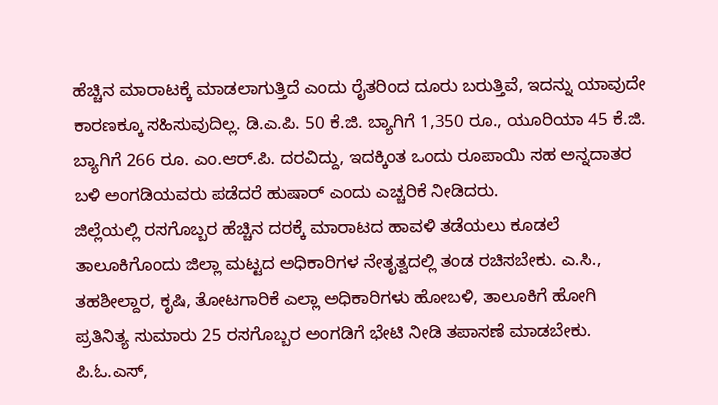ಹೆಚ್ಚಿನ ಮಾರಾಟಕ್ಕೆ ಮಾಡಲಾಗುತ್ತಿದೆ ಎಂದು ರೈತರಿಂದ ದೂರು ಬರುತ್ತಿವೆ, ಇದನ್ನು ಯಾವುದೇ ಕಾರಣಕ್ಕೂ ಸಹಿಸುವುದಿಲ್ಲ. ಡಿ.ಎ.ಪಿ. 50 ಕೆ.ಜಿ. ಬ್ಯಾಗಿಗೆ 1,350 ರೂ., ಯೂರಿಯಾ 45 ಕೆ.ಜಿ. ಬ್ಯಾಗಿಗೆ 266 ರೂ. ಎಂ.ಆರ್.ಪಿ. ದರವಿದ್ದು, ಇದಕ್ಕಿಂತ ಒಂದು ರೂಪಾಯಿ ಸಹ ಅನ್ನದಾತರ ಬಳಿ ಅಂಗಡಿಯವರು ಪಡೆದರೆ ಹುಷಾರ್ ಎಂದು ಎಚ್ಚರಿಕೆ ನೀಡಿದರು.
ಜಿಲ್ಲೆಯಲ್ಲಿ ರಸಗೊಬ್ಬರ ಹೆಚ್ಚಿನ ದರಕ್ಕೆ ಮಾರಾಟದ ಹಾವಳಿ ತಡೆಯಲು ಕೂಡಲೆ ತಾಲೂಕಿಗೊಂದು ಜಿಲ್ಲಾ ಮಟ್ಟದ ಅಧಿಕಾರಿಗಳ ನೇತೃತ್ವದಲ್ಲಿ ತಂಡ ರಚಿಸಬೇಕು. ಎ.ಸಿ., ತಹಶೀಲ್ದಾರ, ಕೃಷಿ, ತೋಟಗಾರಿಕೆ ಎಲ್ಲಾ ಅಧಿಕಾರಿಗಳು ಹೋಬಳಿ, ತಾಲೂಕಿಗೆ ಹೋಗಿ ಪ್ರತಿನಿತ್ಯ ಸುಮಾರು 25 ರಸಗೊಬ್ಬರ ಅಂಗಡಿಗೆ ಭೇಟಿ ನೀಡಿ ತಪಾಸಣೆ ಮಾಡಬೇಕು. ಪಿ.ಓ.ಎಸ್,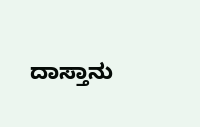ದಾಸ್ತಾನು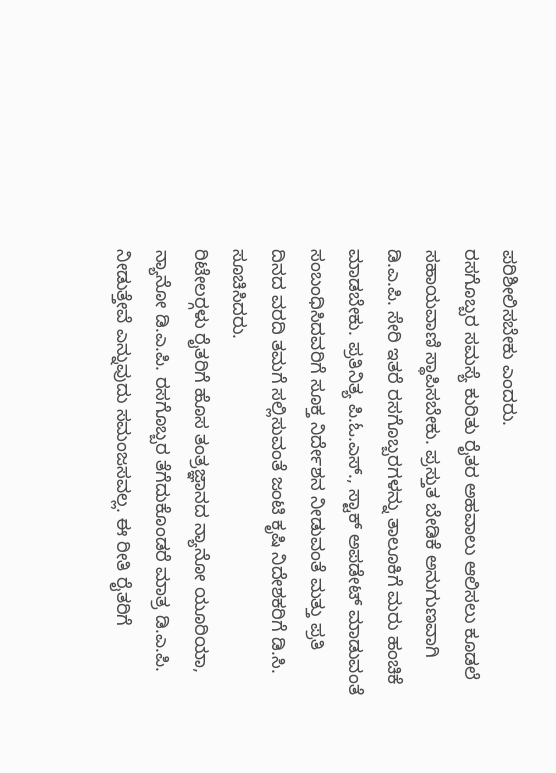ಪರಿಶೀಲಿಸಬೇಕು ಎಂದರು.
ರಸಗೊಬ್ಬರ ಸಮಸ್ಯೆ ಕುರಿತು ರೈತರ ಅಹವಾಲು ಆಲಿಸಲು ಕೂಡಲೆ ಸಹಾಯವಾಣಿ ಸ್ಥಾಪಿಸಬೇಕು. ಪ್ರಸ್ತುತ ಬೇಡಿಕೆ ಅನುಗುಣವಾಗಿ ಡಿ.ಎ.ಪಿ. ಸೇರಿ ಇತರೆ ರಸಗೊಬ್ಬರಗಳನ್ನು ತಾಲೂಕಿಗೆ ಮರು ಹಂಚಿಕೆ ಮಾಡಬೇಕು. ಪ್ರತಿನಿತ್ಯ ಪಿ.ಓ.ಎಸ್., ಸ್ಟಾಕ್ ಅಪಡೇಟ್ ಮಾಡುವಂತೆ ಸಂಬಂಧಿಸಿದವರಿಗೆ ಸೂಕ್ತ ನಿರ್ದೇಶನ ನೀಡುವಂತೆ ಮತ್ತು ಪ್ರತಿ ದಿನದ ವರದಿ ತಮಗೆ ಸಲ್ಲಿಸುವಂತೆ ಜಂಟಿ ಕೃಷಿ ನಿದೇಶಕರಿಗೆ ಡಿ.ಸಿ. ಸೂಚಿಸಿದರು.
ರಿಟೇಲರ್‍ಗಳು ರೈತರಿಗೆ ಹೊಸ ತಂತ್ರಜ್ಞಾನದ ನ್ಯಾನೋ ಯೂರಿಯಾ, ನ್ಯಾನೋ ಡಿ.ಎ.ಪಿ. ರಸಗೊಬ್ಬರ ತೆಗೆದುಕೊಂಡರೆ ಮಾತ್ರ ಡಿ.ಎ.ಪಿ. ನೀಡುತ್ತೇವೆ ಎನ್ನುವುದು ಸಮಂಜಸವಲ್ಲ. ಈ ರೀತಿ ರೈತರಿಗೆ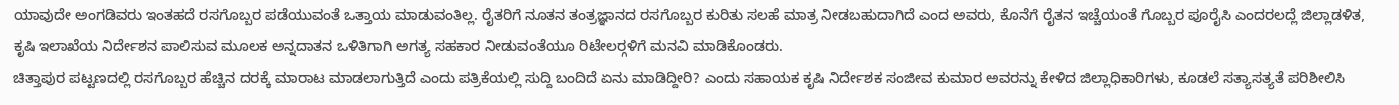ಯಾವುದೇ ಅಂಗಡಿವರು ಇಂತಹದೆ ರಸಗೊಬ್ಬರ ಪಡೆಯುವಂತೆ ಒತ್ತಾಯ ಮಾಡುವಂತಿಲ್ಲ. ರೈತರಿಗೆ ನೂತನ ತಂತ್ರಜ್ಞಾನದ ರಸಗೊಬ್ಬರ ಕುರಿತು ಸಲಹೆ ಮಾತ್ರ ನೀಡಬಹುದಾಗಿದೆ ಎಂದ ಅವರು, ಕೊನೆಗೆ ರೈತನ ಇಚ್ಚೆಯಂತೆ ಗೊಬ್ಬರ ಪೂರೈಸಿ ಎಂದರಲದ್ಲೆ ಜಿಲ್ಲಾಡಳಿತ, ಕೃಷಿ ಇಲಾಖೆಯ ನಿರ್ದೇಶನ ಪಾಲಿಸುವ ಮೂಲಕ ಅನ್ನದಾತನ ಒಳಿತಿಗಾಗಿ ಅಗತ್ಯ ಸಹಕಾರ ನೀಡುವಂತೆಯೂ ರಿಟೇಲರ್‍ಗಳಿಗೆ ಮನವಿ ಮಾಡಿಕೊಂಡರು.
ಚಿತ್ತಾಪುರ ಪಟ್ಟಣದಲ್ಲಿ ರಸಗೊಬ್ಬರ ಹೆಚ್ಚಿನ ದರಕ್ಕೆ ಮಾರಾಟ ಮಾಡಲಾಗುತ್ತಿದೆ ಎಂದು ಪತ್ರಿಕೆಯಲ್ಲಿ ಸುದ್ದಿ ಬಂದಿದೆ ಏನು ಮಾಡಿದ್ದೀರಿ? ಎಂದು ಸಹಾಯಕ ಕೃಷಿ ನಿರ್ದೇಶಕ ಸಂಜೀವ ಕುಮಾರ ಅವರನ್ನು ಕೇಳಿದ ಜಿಲ್ಲಾಧಿಕಾರಿಗಳು, ಕೂಡಲೆ ಸತ್ಯಾಸತ್ಯತೆ ಪರಿಶೀಲಿಸಿ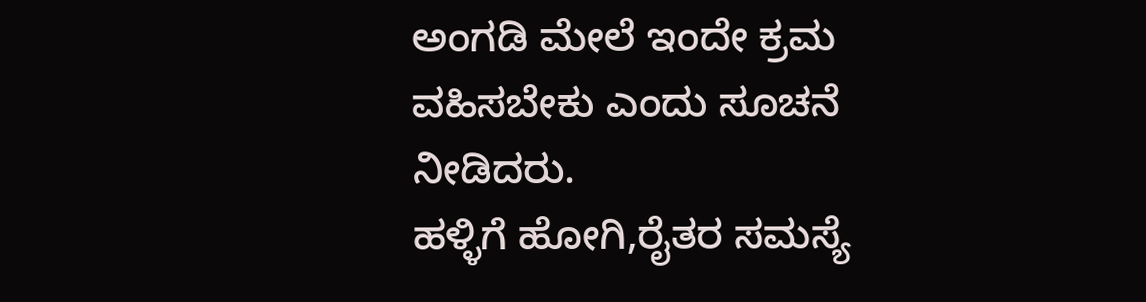ಅಂಗಡಿ ಮೇಲೆ ಇಂದೇ ಕ್ರಮ ವಹಿಸಬೇಕು ಎಂದು ಸೂಚನೆ ನೀಡಿದರು.
ಹಳ್ಳಿಗೆ ಹೋಗಿ,ರೈತರ ಸಮಸ್ಯೆ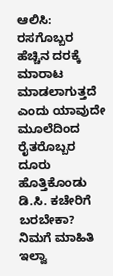ಆಲಿಸಿ:
ರಸಗೊಬ್ಬರ ಹೆಚ್ಚಿನ ದರಕ್ಕೆ ಮಾರಾಟ ಮಾಡಲಾಗುತ್ತದೆ ಎಂದು ಯಾವುದೇ ಮೂಲೆದಿಂದ ರೈತರೊಬ್ಬರ ದೂರು ಹೊತ್ತಿಕೊಂಡು ಡಿ.ಸಿ. ಕಚೇರಿಗೆ ಬರಬೇಕಾ? ನಿಮಗೆ ಮಾಹಿತಿ ಇಲ್ವಾ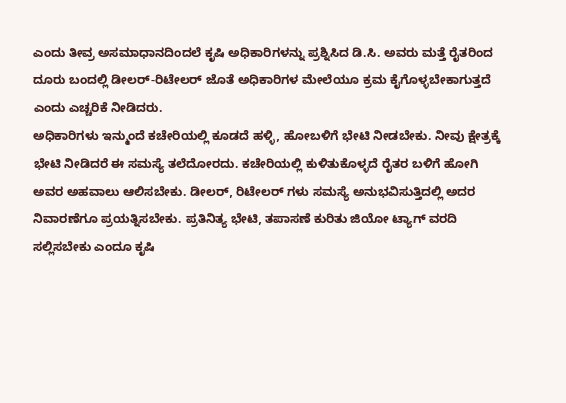ಎಂದು ತೀವ್ರ ಅಸಮಾಧಾನದಿಂದಲೆ ಕೃಷಿ ಅಧಿಕಾರಿಗಳನ್ನು ಪ್ರಶ್ನಿಸಿದ ಡಿ.ಸಿ. ಅವರು ಮತ್ತೆ ರೈತರಿಂದ ದೂರು ಬಂದಲ್ಲಿ ಡೀಲರ್-ರಿಟೇಲರ್ ಜೊತೆ ಅಧಿಕಾರಿಗಳ ಮೇಲೆಯೂ ಕ್ರಮ ಕೈಗೊಳ್ಳಬೇಕಾಗುತ್ತದೆ ಎಂದು ಎಚ್ಚರಿಕೆ ನೀಡಿದರು.
ಅಧಿಕಾರಿಗಳು ಇನ್ಮುಂದೆ ಕಚೇರಿಯಲ್ಲಿ ಕೂಡದೆ ಹಳ್ಳಿ, ಹೋಬಳಿಗೆ ಭೇಟಿ ನೀಡಬೇಕು. ನೀವು ಕ್ಷೇತ್ರಕ್ಕೆ ಭೇಟಿ ನೀಡಿದರೆ ಈ ಸಮಸ್ಯೆ ತಲೆದೋರದು. ಕಚೇರಿಯಲ್ಲಿ ಕುಳಿತುಕೊಳ್ಳದೆ ರೈತರ ಬಳಿಗೆ ಹೋಗಿ ಅವರ ಅಹವಾಲು ಆಲಿಸಬೇಕು. ಡೀಲರ್, ರಿಟೇಲರ್ ಗಳು ಸಮಸ್ಯೆ ಅನುಭವಿಸುತ್ತಿದಲ್ಲಿ ಅದರ ನಿವಾರಣೆಗೂ ಪ್ರಯತ್ನಿಸಬೇಕು. ಪ್ರತಿನಿತ್ಯ ಭೇಟಿ, ತಪಾಸಣೆ ಕುರಿತು ಜಿಯೋ ಟ್ಯಾಗ್ ವರದಿ ಸಲ್ಲಿಸಬೇಕು ಎಂದೂ ಕೃಷಿ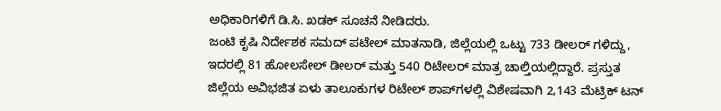ಅಧಿಕಾರಿಗಳಿಗೆ ಡಿ.ಸಿ. ಖಡಕ್ ಸೂಚನೆ ನೀಡಿದರು.
ಜಂಟಿ ಕೃಷಿ ನಿರ್ದೇಶಕ ಸಮದ್ ಪಟೇಲ್ ಮಾತನಾಡಿ, ಜಿಲ್ಲೆಯಲ್ಲಿ ಒಟ್ಟು 733 ಡೀಲರ್ ಗಳಿದ್ದು, ಇದರಲ್ಲಿ 81 ಹೋಲಸೇಲ್ ಡೀಲರ್ ಮತ್ತು 540 ರಿಟೇಲರ್ ಮಾತ್ರ ಚಾಲ್ತಿಯಲ್ಲಿದ್ದಾರೆ. ಪ್ರಸ್ತುತ ಜಿಲ್ಲೆಯ ಅವಿಭಜಿತ ಏಳು ತಾಲೂಕುಗಳ ರಿಟೇಲ್ ಶಾಪ್‍ಗಳಲ್ಲಿ ವಿಶೇಷವಾಗಿ 2,143 ಮೆಟ್ರಿಕ್ ಟನ್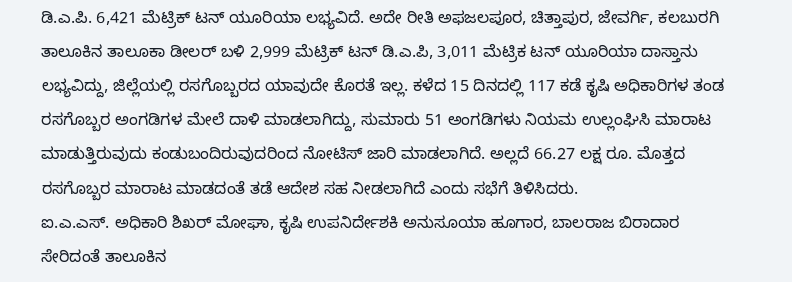ಡಿ.ಎ.ಪಿ. 6,421 ಮೆಟ್ರಿಕ್ ಟನ್ ಯೂರಿಯಾ ಲಭ್ಯವಿದೆ. ಅದೇ ರೀತಿ ಅಫಜಲಪೂರ, ಚಿತ್ತಾಪುರ, ಜೇವರ್ಗಿ, ಕಲಬುರಗಿ ತಾಲೂಕಿನ ತಾಲೂಕಾ ಡೀಲರ್ ಬಳಿ 2,999 ಮೆಟ್ರಿಕ್ ಟನ್ ಡಿ.ಎ.ಪಿ, 3,011 ಮೆಟ್ರಿಕ ಟನ್ ಯೂರಿಯಾ ದಾಸ್ತಾನು ಲಭ್ಯವಿದ್ದು, ಜಿಲ್ಲೆಯಲ್ಲಿ ರಸಗೊಬ್ಬರದ ಯಾವುದೇ ಕೊರತೆ ಇಲ್ಲ. ಕಳೆದ 15 ದಿನದಲ್ಲಿ 117 ಕಡೆ ಕೃಷಿ ಅಧಿಕಾರಿಗಳ ತಂಡ ರಸಗೊಬ್ಬರ ಅಂಗಡಿಗಳ ಮೇಲೆ ದಾಳಿ ಮಾಡಲಾಗಿದ್ದು, ಸುಮಾರು 51 ಅಂಗಡಿಗಳು ನಿಯಮ ಉಲ್ಲಂಘಿಸಿ ಮಾರಾಟ ಮಾಡುತ್ತಿರುವುದು ಕಂಡುಬಂದಿರುವುದರಿಂದ ನೋಟಿಸ್ ಜಾರಿ ಮಾಡಲಾಗಿದೆ. ಅಲ್ಲದೆ 66.27 ಲಕ್ಷ ರೂ. ಮೊತ್ತದ ರಸಗೊಬ್ಬರ ಮಾರಾಟ ಮಾಡದಂತೆ ತಡೆ ಆದೇಶ ಸಹ ನೀಡಲಾಗಿದೆ ಎಂದು ಸಭೆಗೆ ತಿಳಿಸಿದರು.
ಐ.ಎ.ಎಸ್. ಅಧಿಕಾರಿ ಶಿಖರ್ ಮೋಘಾ, ಕೃಷಿ ಉಪನಿರ್ದೇಶಕಿ ಅನುಸೂಯಾ ಹೂಗಾರ, ಬಾಲರಾಜ ಬಿರಾದಾರ ಸೇರಿದಂತೆ ತಾಲೂಕಿನ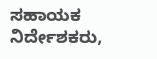ಸಹಾಯಕ ನಿರ್ದೇಶಕರು,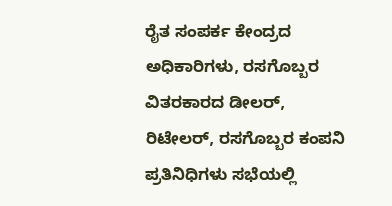ರೈತ ಸಂಪರ್ಕ ಕೇಂದ್ರದ ಅಧಿಕಾರಿಗಳು, ರಸಗೊಬ್ಬರ ವಿತರಕಾರದ ಡೀಲರ್, ರಿಟೇಲರ್, ರಸಗೊಬ್ಬರ ಕಂಪನಿ ಪ್ರತಿನಿಧಿಗಳು ಸಭೆಯಲ್ಲಿ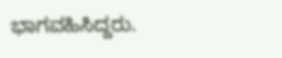ಭಾಗವಹಿಸಿದ್ದರು.